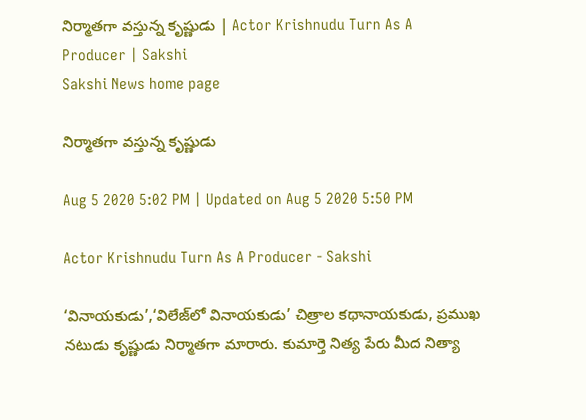నిర్మాతగా వస్తున్న కృష్ణుడు | Actor Krishnudu Turn As A Producer | Sakshi
Sakshi News home page

నిర్మాతగా వస్తున్న కృష్ణుడు

Aug 5 2020 5:02 PM | Updated on Aug 5 2020 5:50 PM

Actor Krishnudu Turn As A Producer - Sakshi

‘వినాయకుడు’,‘విలేజ్‌లో వినాయకుడు’ చిత్రాల కథానాయకుడు, ప్రముఖ నటుడు కృష్ణుడు నిర్మాతగా మారారు. కుమార్తె నిత్య పేరు మీద నిత్యా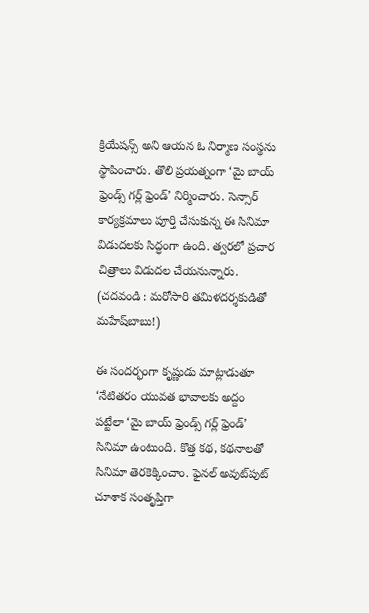క్రియేషన్స్‌ అని ఆయన ఓ నిర్మాణ సంస్థను స్థాపించారు. తొలి ప్రయత్నంగా ‘మై బాయ్‌ ఫ్రెండ్స్‌ గర్ల్‌ ఫ్రెండ్‌’ నిర్మించారు. సెన్సార్‌ కార్యక్రమాలు పూర్తి చేసుకున్న ఈ సినిమా విడుదలకు సిద్ధంగా ఉంది. త్వరలో ప్రచార చిత్రాలు విడుదల చేయనున్నారు. (చదవండి : మరోసారి తమిళదర్శకుడితో మహేష్‌బాబు!)

ఈ సందర్భంగా కృష్ణుడు మాట్లాడుతూ ‘నేటితరం యువత భావాలకు అద్దం పట్టేలా ‘మై బాయ్‌ ఫ్రెండ్స్‌ గర్ల్‌ ఫ్రెండ్‌’ సినిమా ఉంటుంది. కొత్త కథ, కథనాలతో సినిమా తెరకెక్కించాం. ఫైనల్‌ అవుట్‌పుట్‌ చూశాక సంతృప్తిగా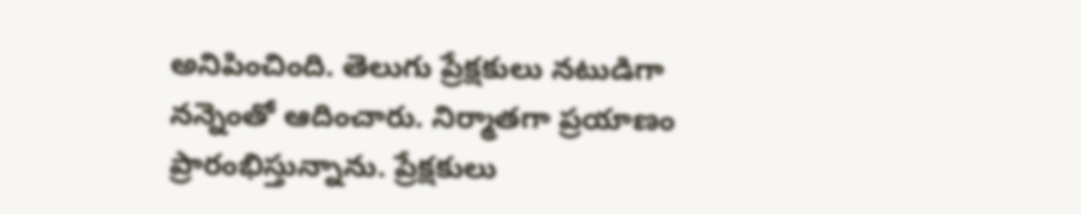అనిపించింది. తెలుగు ప్రేక్షకులు నటుడిగా నన్నెంతో ఆదించారు. నిర్మాతగా ప్రయాణం ప్రారంభిస్తున్నాను. ప్రేక్షకులు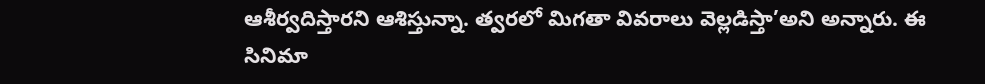ఆశీర్వదిస్తారని ఆశిస్తున్నా. త్వరలో మిగతా వివరాలు వెల్లడిస్తా’అని అన్నారు. ఈ సినిమా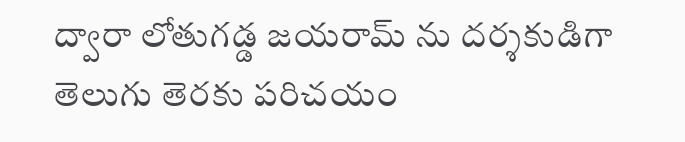ద్వారా లోతుగడ్డ జయరామ్ ను దర్శకుడిగా  తెలుగు తెరకు పరిచయం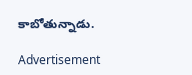కాబోతున్నాడు.

Advertisement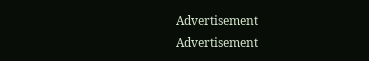Advertisement
Advertisement